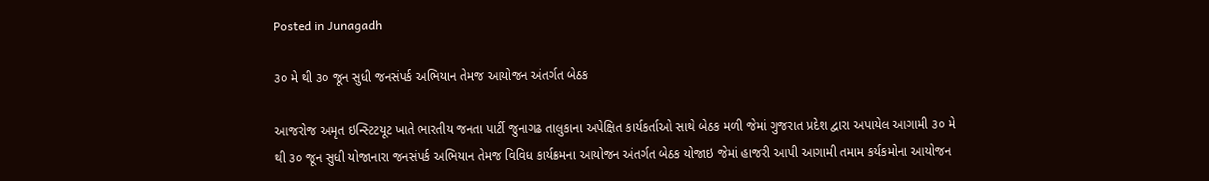Posted in Junagadh

૩૦ મે થી ૩૦ જૂન સુધી જનસંપર્ક અભિયાન તેમજ આયોજન અંતર્ગત બેઠક

આજરોજ અમૃત ઇન્સ્ટિટયૂટ ખાતે ભારતીય જનતા પાર્ટી જુનાગઢ તાલુકાના અપેક્ષિત કાર્યકર્તાઓ સાથે બેઠક મળી જેમાં ગુજરાત પ્રદેશ દ્વારા અપાયેલ આગામી ૩૦ મે થી ૩૦ જૂન સુધી યોજાનારા જનસંપર્ક અભિયાન તેમજ વિવિધ કાર્યક્રમના આયોજન અંતર્ગત બેઠક યોજાઇ જેમાં હાજરી આપી આગામી તમામ કર્યકમોના આયોજન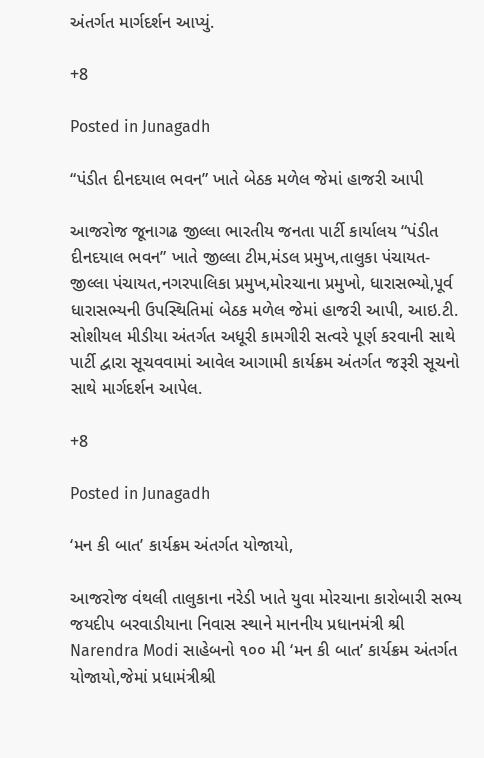અંતર્ગત માર્ગદર્શન આપ્યું.

+8

Posted in Junagadh

“પંડીત દીનદયાલ ભવન” ખાતે બેઠક મળેલ જેમાં હાજરી આપી

આજરોજ જૂનાગઢ જીલ્લા ભારતીય જનતા પાર્ટી કાર્યાલય “પંડીત દીનદયાલ ભવન” ખાતે જીલ્લા ટીમ,મંડલ પ્રમુખ,તાલુકા પંચાયત-જીલ્લા પંચાયત,નગરપાલિકા પ્રમુખ,મોરચાના પ્રમુખો, ધારાસભ્યો,પૂર્વ ધારાસભ્યની ઉપસ્થિતિમાં બેઠક મળેલ જેમાં હાજરી આપી, આઇ.ટી. સોશીયલ મીડીયા અંતર્ગત અધૂરી કામગીરી સત્વરે પૂર્ણ કરવાની સાથે પાર્ટી દ્વારા સૂચવવામાં આવેલ આગામી કાર્યક્રમ અંતર્ગત જરૂરી સૂચનો સાથે માર્ગદર્શન આપેલ.

+8

Posted in Junagadh

‘મન કી બાત’ કાર્યક્રમ અંતર્ગત યોજાયો,

આજરોજ વંથલી તાલુકાના નરેડી ખાતે યુવા મોરચાના કારોબારી સભ્ય જયદીપ બરવાડીયાના નિવાસ સ્થાને માનનીય પ્રધાનમંત્રી શ્રી Narendra Modi સાહેબનો ૧૦૦ મી ‘મન કી બાત’ કાર્યક્રમ અંતર્ગત યોજાયો,જેમાં પ્રધામંત્રીશ્રી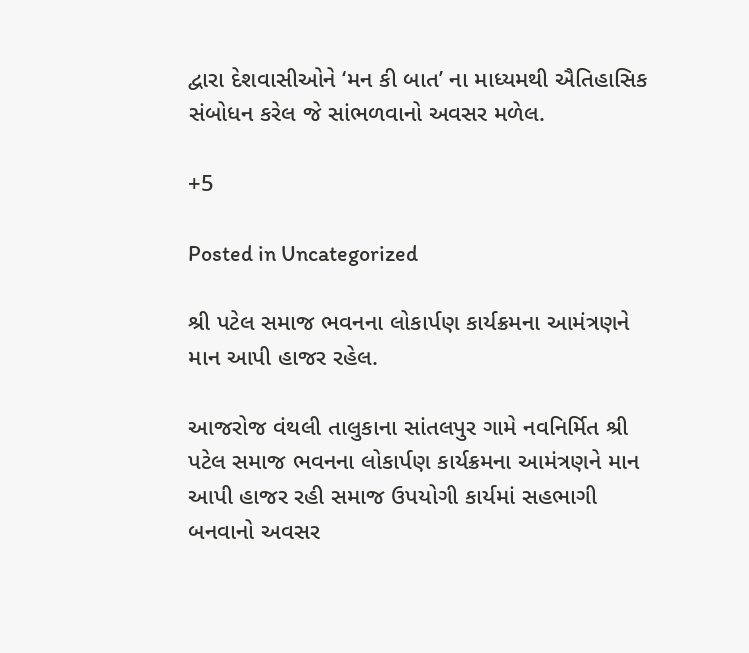દ્વારા દેશવાસીઓને ‘મન કી બાત’ ના માધ્યમથી ઐતિહાસિક સંબોધન કરેલ જે સાંભળવાનો અવસર મળેલ.

+5

Posted in Uncategorized

શ્રી પટેલ સમાજ ભવનના લોકાર્પણ કાર્યક્રમના આમંત્રણને માન આપી હાજર રહેલ.

આજરોજ વંથલી તાલુકાના સાંતલપુર ગામે નવનિર્મિત શ્રી પટેલ સમાજ ભવનના લોકાર્પણ કાર્યક્રમના આમંત્રણને માન આપી હાજર રહી સમાજ ઉપયોગી કાર્યમાં સહભાગી બનવાનો અવસર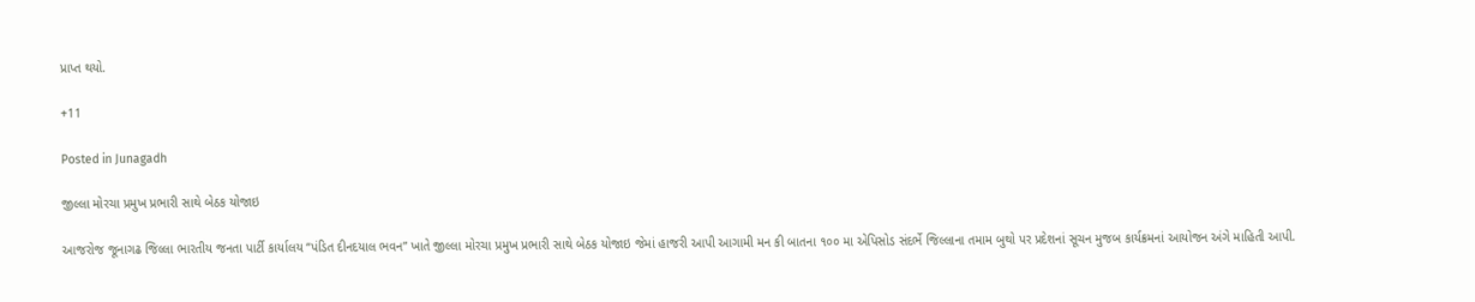પ્રાપ્ત થયો.

+11

Posted in Junagadh

જીલ્લા મોરચા પ્રમુખ પ્રભારી સાથે બેઠક યોજાઇ

આજરોજ જૂનાગઢ જિલ્લા ભારતીય જનતા પાર્ટી કાર્યાલય “પંડિત દીનદયાલ ભવન” ખાતે જીલ્લા મોરચા પ્રમુખ પ્રભારી સાથે બેઠક યોજાઇ જેમાં હાજરી આપી આગામી મન કી બાતના ૧૦૦ મા એપિસોડ સંદર્ભે જિલ્લાના તમામ બુથો પર પ્રદેશનાં સૂચન મુજબ કાર્યક્રમનાં આયોજન અંગે માહિતી આપી.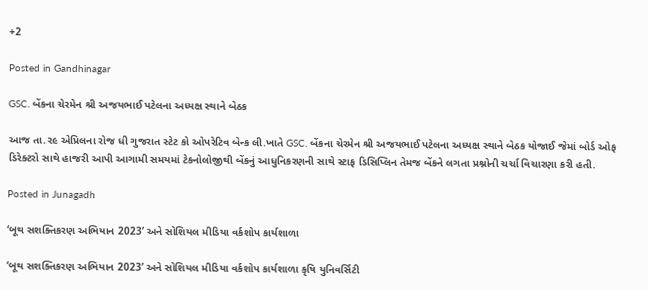+2

Posted in Gandhinagar

GSC. બેંકના ચેરમેન શ્રી અજયભાઈ પટેલના અધ્યક્ષ સ્થાને બેઠક

આજ તા.૨૯ એપ્રિલના રોજ ધી ગુજરાત સ્ટેટ કો ઓપરેટિવ બેન્ક લી.ખાતે GSC. બેંકના ચેરમેન શ્રી અજયભાઈ પટેલના અધ્યક્ષ સ્થાને બેઠક યોજાઈ જેમાં બોર્ડ ઓફ ડિરેક્ટરો સાથે હાજરી આપી આગામી સમયમાં ટેકનોલોજીથી બેંકનું આધુનિકરણની સાથે સ્ટાફ ડિસિપ્લિન તેમજ બેંકને લગતા પ્રશ્નોની ચર્ચા વિચારણા કરી હતી.

Posted in Junagadh

‘બૂથ સશક્તિકરણ અભિયાન 2023’ અને સોશિયલ મીડિયા વર્કશોપ કાર્યશાળા

‘બૂથ સશક્તિકરણ અભિયાન 2023’ અને સોશિયલ મીડિયા વર્કશોપ કાર્યશાળા કૃષિ યુનિવર્સિટી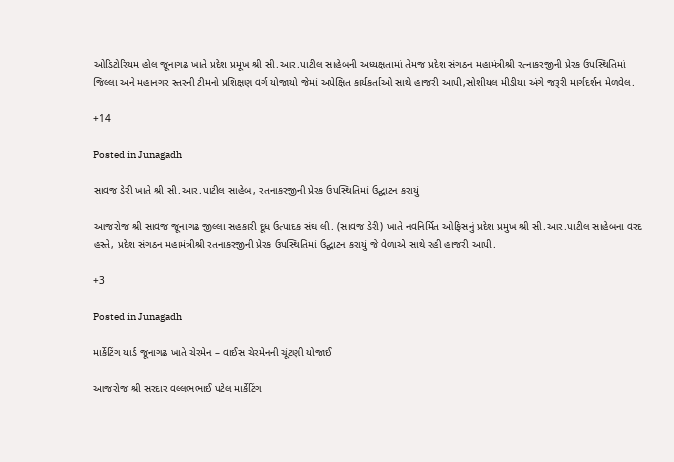ઓડિટોરિયમ હોલ જૂનાગઢ ખાતે પ્રદેશ પ્રમૂખ શ્રી સી.આર.પાટીલ સાહેબની અધ્યક્ષતામાં તેમજ પ્રદેશ સંગઠન મહામંત્રીશ્રી રત્નાકરજીની પ્રેરક ઉપસ્થિતિમાં જિલ્લા અને મહાનગર સ્તરની ટીમનો પ્રશિક્ષણ વર્ગ યોજાયો જેમાં અપેક્ષિત કાર્યકર્તાઓ સાથે હાજરી આપી,સોશીયલ મીડીયા અંગે જરૂરી માર્ગદર્શન મેળવેલ.

+14

Posted in Junagadh

સાવજ ડેરી ખાતે શ્રી સી.આર.પાટીલ સાહેબ, રતનાકરજીની પ્રેરક ઉપસ્થિતિમાં ઉદ્ઘાટન કરાયું

આજરોજ શ્રી સાવજ જૂનાગઢ જીલ્લા સહકારી દૂધ ઉત્પાદક સંઘ લી. (સાવજ ડેરી) ખાતે નવનિર્મિત ઓફિસનું પ્રદેશ પ્રમુખ શ્રી સી.આર.પાટીલ સાહેબના વરદ હસ્તે, પ્રદેશ સંગઠન મહામંત્રીશ્રી રતનાકરજીની પ્રેરક ઉપસ્થિતિમાં ઉદ્ઘાટન કરાયું જે વેળાએ સાથે રહી હાજરી આપી.

+3

Posted in Junagadh

માર્કેટિંગ યાર્ડ જૂનાગઢ ખાતે ચેરમેન – વાઈસ ચેરમેનની ચૂંટણી યોજાઈ

આજરોજ શ્રી સરદાર વલ્લભભાઈ પટેલ માર્કેટિંગ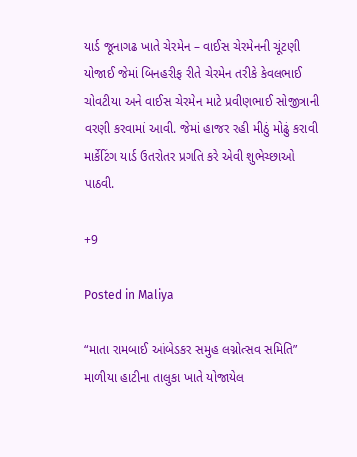યાર્ડ જૂનાગઢ ખાતે ચેરમેન – વાઈસ ચેરમેનની ચૂંટણી યોજાઈ જેમાં બિનહરીફ રીતે ચેરમેન તરીકે કેવલભાઈ ચોવટીયા અને વાઈસ ચેરમેન માટે પ્રવીણભાઈ સોજીત્રાની વરણી કરવામાં આવી. જેમાં હાજર રહી મીઠું મોઢું કરાવી માર્કેટિંગ યાર્ડ ઉતરોતર પ્રગતિ કરે એવી શુભેચ્છાઓ પાઠવી.

+9

Posted in Maliya

“માતા રામબાઈ આંબેડકર સમુહ લગ્નોત્સવ સમિતિ” માળીયા હાટીના તાલુકા ખાતે યોજાયેલ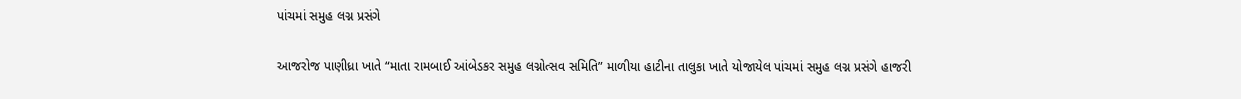પાંચમાં સમુહ લગ્ન પ્રસંગે

આજરોજ પાણીધ્રા ખાતે “માતા રામબાઈ આંબેડકર સમુહ લગ્નોત્સવ સમિતિ” માળીયા હાટીના તાલુકા ખાતે યોજાયેલ પાંચમાં સમુહ લગ્ન પ્રસંગે હાજરી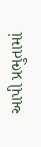આપી પ્રભુતામાં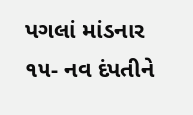પગલાં માંડનાર ૧૫- નવ દંપતીને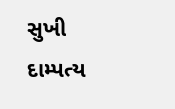સુખી દામ્પત્ય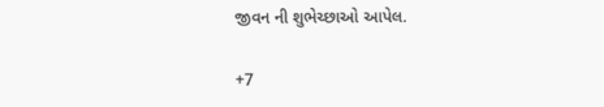જીવન ની શુભેચ્છાઓ આપેલ.

+7